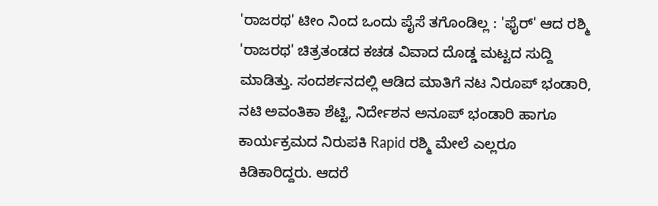'ರಾಜರಥ' ಟೀಂ ನಿಂದ ಒಂದು ಪೈಸೆ ತಗೊಂಡಿಲ್ಲ : 'ಫೈರ್' ಆದ ರಶ್ಮಿ
'ರಾಜರಥ' ಚಿತ್ರತಂಡದ ಕಚಡ ವಿವಾದ ದೊಡ್ಡ ಮಟ್ಟದ ಸುದ್ದಿ ಮಾಡಿತ್ತು. ಸಂದರ್ಶನದಲ್ಲಿ ಆಡಿದ ಮಾತಿಗೆ ನಟ ನಿರೂಪ್ ಭಂಡಾರಿ, ನಟಿ ಅವಂತಿಕಾ ಶೆಟ್ಟಿ, ನಿರ್ದೇಶನ ಅನೂಪ್ ಭಂಡಾರಿ ಹಾಗೂ ಕಾರ್ಯಕ್ರಮದ ನಿರುಪಕಿ Rapid ರಶ್ಮಿ ಮೇಲೆ ಎಲ್ಲರೂ ಕಿಡಿಕಾರಿದ್ದರು. ಆದರೆ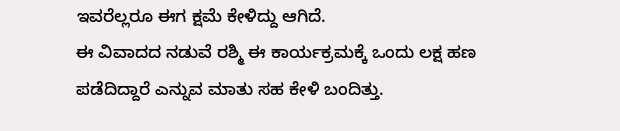ಇವರೆಲ್ಲರೂ ಈಗ ಕ್ಷಮೆ ಕೇಳಿದ್ದು ಆಗಿದೆ.
ಈ ವಿವಾದದ ನಡುವೆ ರಶ್ಮಿ ಈ ಕಾರ್ಯಕ್ರಮಕ್ಕೆ ಒಂದು ಲಕ್ಷ ಹಣ ಪಡೆದಿದ್ದಾರೆ ಎನ್ನುವ ಮಾತು ಸಹ ಕೇಳಿ ಬಂದಿತ್ತು.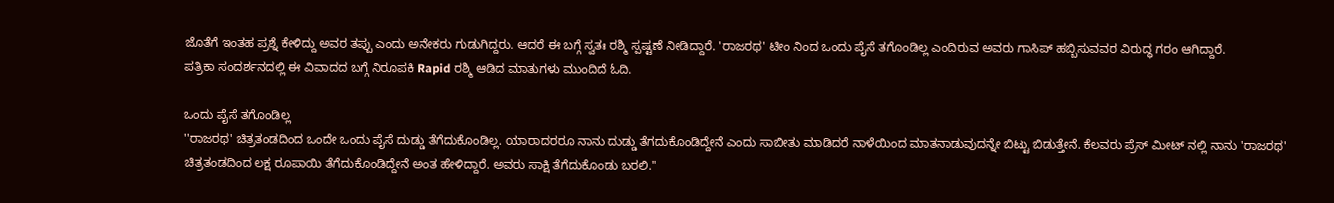ಜೊತೆಗೆ ಇಂತಹ ಪ್ರಶ್ನೆ ಕೇಳಿದ್ದು ಅವರ ತಪ್ಪು ಎಂದು ಅನೇಕರು ಗುಡುಗಿದ್ದರು. ಆದರೆ ಈ ಬಗ್ಗೆ ಸ್ವತಃ ರಶ್ಮಿ ಸ್ಪಷ್ಟಣೆ ನೀಡಿದ್ದಾರೆ. 'ರಾಜರಥ' ಟೀಂ ನಿಂದ ಒಂದು ಪೈಸೆ ತಗೊಂಡಿಲ್ಲ ಎಂದಿರುವ ಅವರು ಗಾಸಿಪ್ ಹಬ್ಬಿಸುವವರ ವಿರುದ್ಧ ಗರಂ ಆಗಿದ್ದಾರೆ.
ಪತ್ರಿಕಾ ಸಂದರ್ಶನದಲ್ಲಿ ಈ ವಿವಾದದ ಬಗ್ಗೆ ನಿರೂಪಕಿ Rapid ರಶ್ಮಿ ಆಡಿದ ಮಾತುಗಳು ಮುಂದಿದೆ ಓದಿ.

ಒಂದು ಪೈಸೆ ತಗೊಂಡಿಲ್ಲ
''ರಾಜರಥ' ಚಿತ್ರತಂಡದಿಂದ ಒಂದೇ ಒಂದು ಪೈಸೆ ದುಡ್ಡು ತೆಗೆದುಕೊಂಡಿಲ್ಲ. ಯಾರಾದರರೂ ನಾನು ದುಡ್ಡು ತೆಗದುಕೊಂಡಿದ್ದೇನೆ ಎಂದು ಸಾಬೀತು ಮಾಡಿದರೆ ನಾಳೆಯಿಂದ ಮಾತನಾಡುವುದನ್ನೇ ಬಿಟ್ಟು ಬಿಡುತ್ತೇನೆ. ಕೆಲವರು ಪ್ರೆಸ್ ಮೀಟ್ ನಲ್ಲಿ ನಾನು 'ರಾಜರಥ' ಚಿತ್ರತಂಡದಿಂದ ಲಕ್ಷ ರೂಪಾಯಿ ತೆಗೆದುಕೊಂಡಿದ್ದೇನೆ ಅಂತ ಹೇಳಿದ್ದಾರೆ. ಅವರು ಸಾಕ್ಷಿ ತೆಗೆದುಕೊಂಡು ಬರಲಿ.''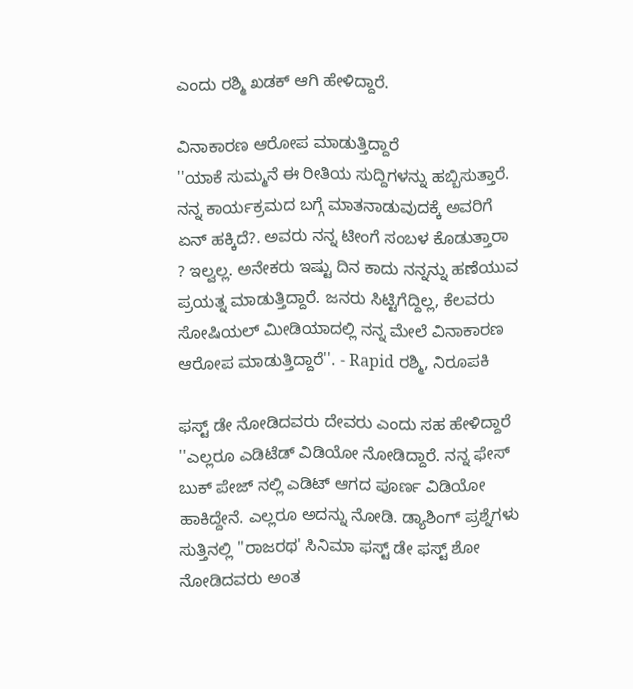ಎಂದು ರಶ್ಮಿ ಖಡಕ್ ಆಗಿ ಹೇಳಿದ್ದಾರೆ.

ವಿನಾಕಾರಣ ಆರೋಪ ಮಾಡುತ್ತಿದ್ದಾರೆ
''ಯಾಕೆ ಸುಮ್ಮನೆ ಈ ರೀತಿಯ ಸುದ್ದಿಗಳನ್ನು ಹಬ್ಬಿಸುತ್ತಾರೆ. ನನ್ನ ಕಾರ್ಯಕ್ರಮದ ಬಗ್ಗೆ ಮಾತನಾಡುವುದಕ್ಕೆ ಅವರಿಗೆ ಏನ್ ಹಕ್ಕಿದೆ?. ಅವರು ನನ್ನ ಟೀಂಗೆ ಸಂಬಳ ಕೊಡುತ್ತಾರಾ ? ಇಲ್ವಲ್ಲ. ಅನೇಕರು ಇಷ್ಟು ದಿನ ಕಾದು ನನ್ನನ್ನು ಹಣೆಯುವ ಪ್ರಯತ್ನ ಮಾಡುತ್ತಿದ್ದಾರೆ. ಜನರು ಸಿಟ್ಟಿಗೆದ್ದಿಲ್ಲ, ಕೆಲವರು ಸೋಷಿಯಲ್ ಮೀಡಿಯಾದಲ್ಲಿ ನನ್ನ ಮೇಲೆ ವಿನಾಕಾರಣ ಆರೋಪ ಮಾಡುತ್ತಿದ್ದಾರೆ''. - Rapid ರಶ್ಮಿ, ನಿರೂಪಕಿ

ಫಸ್ಟ್ ಡೇ ನೋಡಿದವರು ದೇವರು ಎಂದು ಸಹ ಹೇಳಿದ್ದಾರೆ
''ಎಲ್ಲರೂ ಎಡಿಟೆಡ್ ವಿಡಿಯೋ ನೋಡಿದ್ದಾರೆ. ನನ್ನ ಫೇಸ್ ಬುಕ್ ಪೇಜ್ ನಲ್ಲಿ ಎಡಿಟ್ ಆಗದ ಪೂರ್ಣ ವಿಡಿಯೋ ಹಾಕಿದ್ದೇನೆ. ಎಲ್ಲರೂ ಅದನ್ನು ನೋಡಿ. ಡ್ಯಾಶಿಂಗ್ ಪ್ರಶ್ನೆಗಳು ಸುತ್ತಿನಲ್ಲಿ ''ರಾಜರಥ' ಸಿನಿಮಾ ಫಸ್ಟ್ ಡೇ ಫಸ್ಟ್ ಶೋ ನೋಡಿದವರು ಅಂತ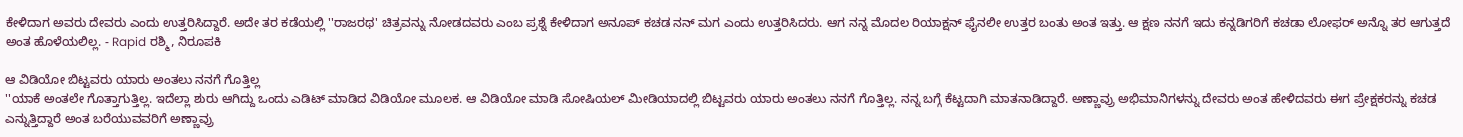ಕೇಳಿದಾಗ ಅವರು ದೇವರು ಎಂದು ಉತ್ತರಿಸಿದ್ದಾರೆ. ಅದೇ ತರ ಕಡೆಯಲ್ಲಿ ''ರಾಜರಥ' ಚಿತ್ರವನ್ನು ನೋಡದವರು ಎಂಬ ಪ್ರಶ್ನೆ ಕೇಳಿದಾಗ ಅನೂಪ್ ಕಚಡ ನನ್ ಮಗ ಎಂದು ಉತ್ತರಿಸಿದರು. ಆಗ ನನ್ನ ಮೊದಲ ರಿಯಾಕ್ಷನ್ ಫೈನಲೀ ಉತ್ತರ ಬಂತು ಅಂತ ಇತ್ತು. ಆ ಕ್ಷಣ ನನಗೆ ಇದು ಕನ್ನಡಿಗರಿಗೆ ಕಚಡಾ ಲೋಫರ್ ಅನ್ನೊ ತರ ಆಗುತ್ತದೆ ಅಂತ ಹೊಳೆಯಲಿಲ್ಲ. - Rapid ರಶ್ಮಿ, ನಿರೂಪಕಿ

ಆ ವಿಡಿಯೋ ಬಿಟ್ಟವರು ಯಾರು ಅಂತಲು ನನಗೆ ಗೊತ್ತಿಲ್ಲ
''ಯಾಕೆ ಅಂತಲೇ ಗೊತ್ತಾಗುತ್ತಿಲ್ಲ. ಇದೆಲ್ಲಾ ಶುರು ಆಗಿದ್ದು ಒಂದು ಎಡಿಟ್ ಮಾಡಿದ ವಿಡಿಯೋ ಮೂಲಕ. ಆ ವಿಡಿಯೋ ಮಾಡಿ ಸೋಷಿಯಲ್ ಮೀಡಿಯಾದಲ್ಲಿ ಬಿಟ್ಟವರು ಯಾರು ಅಂತಲು ನನಗೆ ಗೊತ್ತಿಲ್ಲ. ನನ್ನ ಬಗ್ಗೆ ಕೆಟ್ಟದಾಗಿ ಮಾತನಾಡಿದ್ದಾರೆ. ಅಣ್ಣಾವ್ರು ಅಭಿಮಾನಿಗಳನ್ನು ದೇವರು ಅಂತ ಹೇಳಿದವರು ಈಗ ಪ್ರೇಕ್ಷಕರನ್ನು ಕಚಡ ಎನ್ನುತ್ತಿದ್ದಾರೆ ಅಂತ ಬರೆಯುವವರಿಗೆ ಅಣ್ಣಾವ್ರು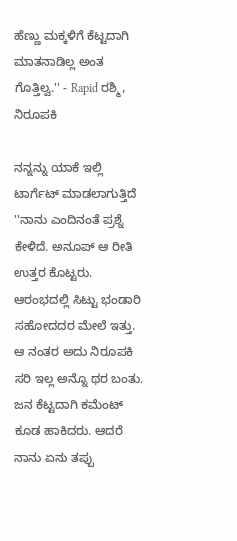ಹೆಣ್ಣು ಮಕ್ಕಳಿಗೆ ಕೆಟ್ಟದಾಗಿ ಮಾತನಾಡಿಲ್ಲ ಅಂತ ಗೊತ್ತಿಲ್ವ.'' - Rapid ರಶ್ಮಿ, ನಿರೂಪಕಿ

ನನ್ನನ್ನು ಯಾಕೆ ಇಲ್ಲಿ ಟಾರ್ಗೆಟ್ ಮಾಡಲಾಗುತ್ತಿದೆ
''ನಾನು ಎಂದಿನಂತೆ ಪ್ರಶ್ನೆ ಕೇಳಿದೆ. ಅನೂಪ್ ಆ ರೀತಿ ಉತ್ತರ ಕೊಟ್ಟರು. ಆರಂಭದಲ್ಲಿ ಸಿಟ್ಟು ಭಂಡಾರಿ ಸಹೋದದರ ಮೇಲೆ ಇತ್ತು. ಆ ನಂತರ ಅದು ನಿರೂಪಕಿ ಸರಿ ಇಲ್ಲ ಅನ್ನೊ ಥರ ಬಂತು. ಜನ ಕೆಟ್ಟದಾಗಿ ಕಮೆಂಟ್ ಕೂಡ ಹಾಕಿದರು. ಆದರೆ ನಾನು ಏನು ತಪ್ಪು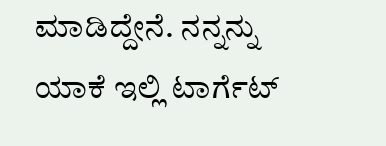ಮಾಡಿದ್ದೇನೆ. ನನ್ನನ್ನು ಯಾಕೆ ಇಲ್ಲಿ ಟಾರ್ಗೆಟ್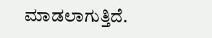ಮಾಡಲಾಗುತ್ತಿದೆ.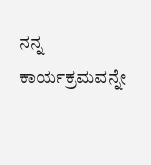ನನ್ನ ಕಾರ್ಯಕ್ರಮವನ್ನೇ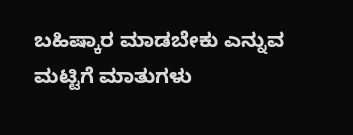ಬಹಿಷ್ಕಾರ ಮಾಡಬೇಕು ಎನ್ನುವ ಮಟ್ಟಿಗೆ ಮಾತುಗಳು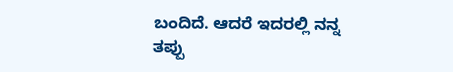ಬಂದಿದೆ. ಆದರೆ ಇದರಲ್ಲಿ ನನ್ನ ತಪ್ಪು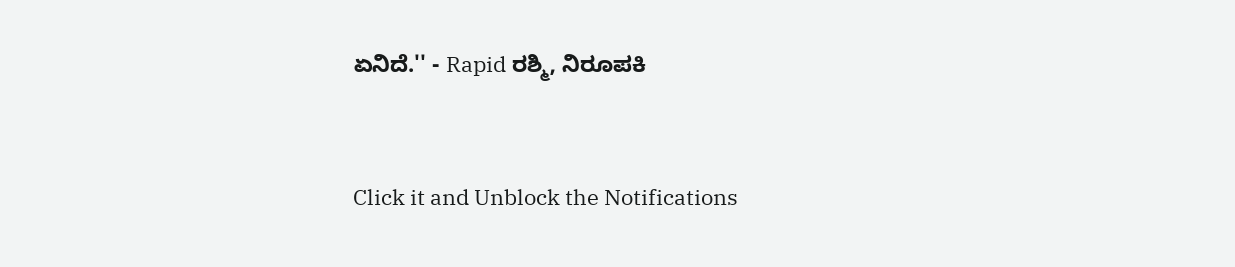ಏನಿದೆ.'' - Rapid ರಶ್ಮಿ, ನಿರೂಪಕಿ


Click it and Unblock the Notifications